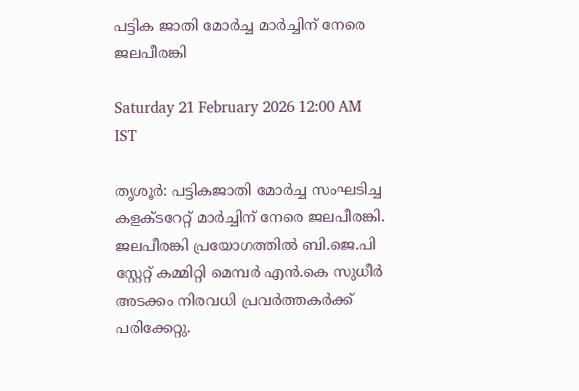പട്ടിക ജാതി മോർച്ച മാർച്ചിന് നേരെ ജലപീരങ്കി

Saturday 21 February 2026 12:00 AM IST

തൃശൂർ: പട്ടികജാതി മോർച്ച സംഘടിച്ച കളക്ടറേറ്റ് മാർച്ചിന് നേരെ ജലപീരങ്കി. ജലപീരങ്കി പ്രയോഗത്തിൽ ബി.ജെ.പി സ്റ്റേറ്റ് കമ്മിറ്റി മെമ്പർ എൻ.കെ സുധീർ അടക്കം നിരവധി പ്രവർത്തകർക്ക് പരിക്കേറ്റു.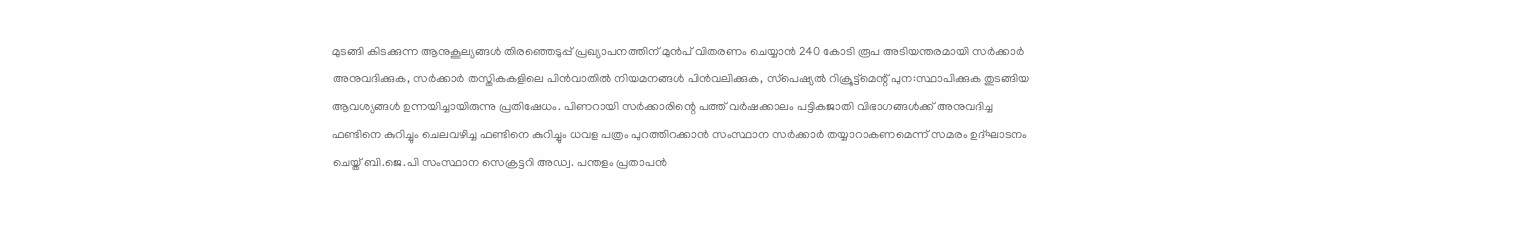മുടങ്ങി കിടക്കുന്ന ആനുകൂല്യങ്ങൾ തിരഞ്ഞെടുപ്പ് പ്രഖ്യാപനത്തിന് മുൻപ് വിതരണം ചെയ്യാൻ 240 കോടി രൂപ അടിയന്തരമായി സർക്കാർ അനുവദിക്കുക, സർക്കാർ തസ്തികകളിലെ പിൻവാതിൽ നിയമനങ്ങൾ പിൻവലിക്കുക, സ്‌പെഷ്യൽ റിക്രൂട്ട്‌മെന്റ് പുന:സ്ഥാപിക്കുക തുടങ്ങിയ ആവശ്യങ്ങൾ ഉന്നയിച്ചായിരുന്നു പ്രതിഷേധം. പിണറായി സർക്കാരിന്റെ പത്ത് വർഷക്കാലം പട്ടികജാതി വിഭാഗങ്ങൾക്ക് അനുവദിച്ച ഫണ്ടിനെ കുറിച്ചും ചെലവഴിച്ച ഫണ്ടിനെ കുറിച്ചും ധവള പത്രം പുറത്തിറക്കാൻ സംസ്ഥാന സർക്കാർ തയ്യാറാകണമെന്ന് സമരം ഉദ്ഘാടനം ചെയ്ത് ബി.ജെ.പി സംസ്ഥാന സെക്രട്ടറി അഡ്വ. പന്തളം പ്രതാപൻ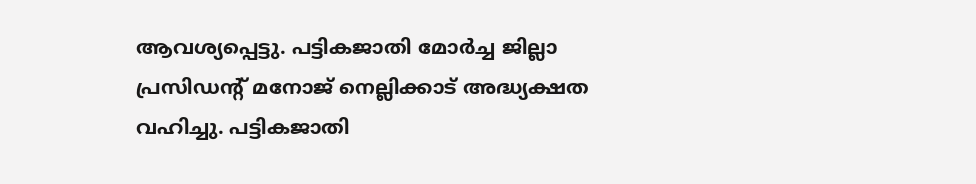ആവശ്യപ്പെട്ടു. പട്ടികജാതി മോർച്ച ജില്ലാ പ്രസിഡന്റ് മനോജ് നെല്ലിക്കാട് അദ്ധ്യക്ഷത വഹിച്ചു. പട്ടികജാതി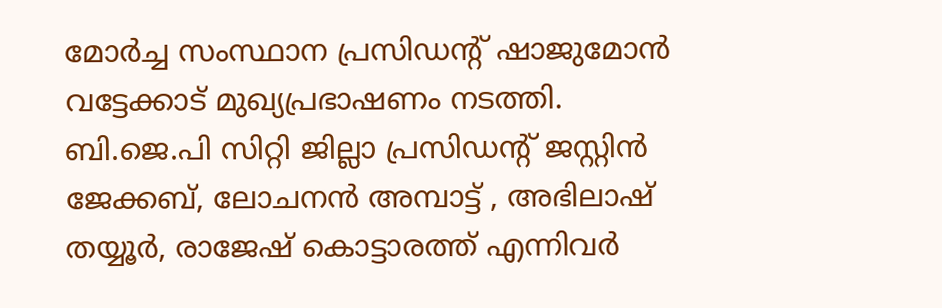മോർച്ച സംസ്ഥാന പ്രസിഡന്റ് ഷാജുമോൻ വട്ടേക്കാട് മുഖ്യപ്രഭാഷണം നടത്തി. ബി.ജെ.പി സിറ്റി ജില്ലാ പ്രസിഡന്റ് ജസ്റ്റിൻ ജേക്കബ്, ലോചനൻ അമ്പാട്ട് , അഭിലാഷ് തയ്യൂർ, രാജേഷ് കൊട്ടാരത്ത് എന്നിവർ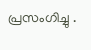പ്രസംഗിച്ചു .